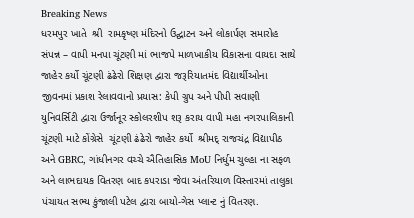Breaking News
ધરમપુર ખાતે  શ્રી  રામકૃષ્ણ મંદિરનો ઉદ્ઘાટન અને લોકાર્પણ સમારોહ સંપન્ન – વાપી મનપા ચૂંટણી માં ભાજપે માળખાકીય વિકાસના વાયદા સાથે જાહેર કર્યો ચૂંટણી ઢંઢેરો શિક્ષણ દ્વારા જરૂરિયાતમંદ વિદ્યાર્થીઓના જીવનમાં પ્રકાશ રેલાવવાનો પ્રયાસ: કેપી ગ્રુપ અને પીપી સવાણી યુનિવર્સિટી દ્વારા ઉર્જાનૂર સ્કોલરશીપ શરૂ કરાય વાપી મહા નગરપાલિકાની ચૂંટણી માટે કોંગ્રેસે  ચૂંટણી ઢંઢેરો જાહેર કર્યો  શ્રીમદ્ રાજચંદ્ર વિદ્યાપીઠ અને GBRC, ગાંધીનગર વચ્ચે ઐતિહાસિક MoU નિર્ધુમ ચુલ્હા ના સફળ અને લાભદાયક વિતરણ બાદ કપરાડા જેવા અંતરિયાળ વિસ્તારમાં તાલુકા પંચાયત સભ્ય કુંજાલી પટેલ દ્વારા બાયો-ગેસ પ્લાન્ટ નું વિતરણ.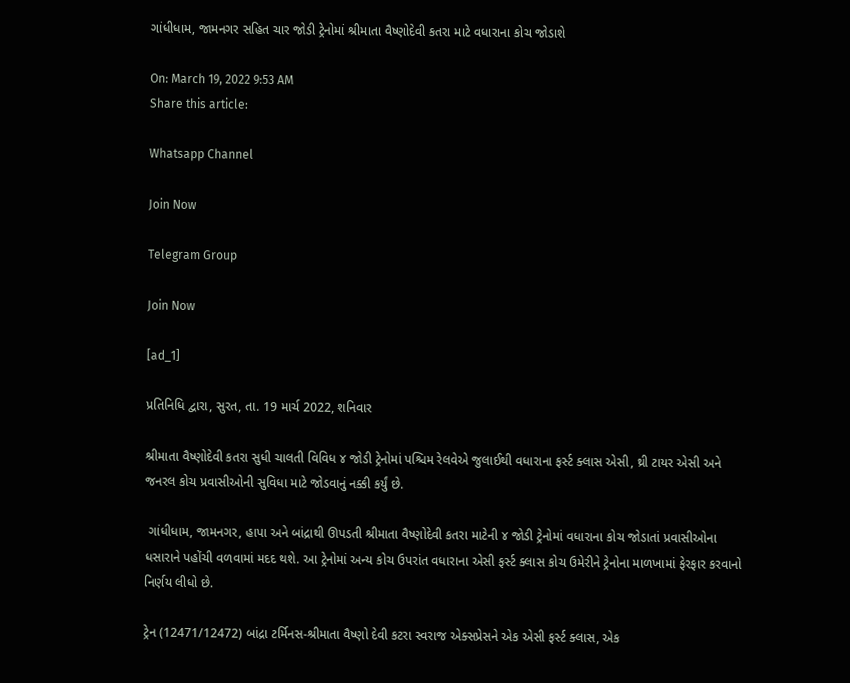ગાંધીધામ, જામનગર સહિત ચાર જોડી ટ્રેનોમાં શ્રીમાતા વૈષ્ણોદેવી કતરા માટે વધારાના કોચ જોડાશે

On: March 19, 2022 9:53 AM
Share this article:

Whatsapp Channel

Join Now

Telegram Group

Join Now

[ad_1]

પ્રતિનિધિ દ્વારા, સુરત, તા. 19 માર્ચ 2022, શનિવાર

શ્રીમાતા વૈષ્ણોદેવી કતરા સુધી ચાલતી વિવિધ ૪ જોડી ટ્રેનોમાં પશ્ચિમ રેલવેએ જુલાઈથી વધારાના ફર્સ્ટ ક્લાસ એસી, થ્રી ટાયર એસી અને જનરલ કોચ પ્રવાસીઓની સુવિધા માટે જોડવાનું નક્કી કર્યું છે.

 ગાંધીધામ, જામનગર, હાપા અને બાંદ્રાથી ઊપડતી શ્રીમાતા વૈષ્ણોદેવી કતરા માટેની ૪ જોડી ટ્રેનોમાં વધારાના કોચ જોડાતાં પ્રવાસીઓના ધસારાને પહોંચી વળવામાં મદદ થશે. આ ટ્રેનોમાં અન્ય કોચ ઉપરાંત વધારાના એસી ફર્સ્ટ ક્લાસ કોચ ઉમેરીને ટ્રેનોના માળખામાં ફેરફાર કરવાનો નિર્ણય લીધો છે.

ટ્રેન (12471/12472) બાંદ્રા ટર્મિનસ-શ્રીમાતા વૈષ્ણો દેવી કટરા સ્વરાજ એક્સપ્રેસને એક એસી ફર્સ્ટ ક્લાસ, એક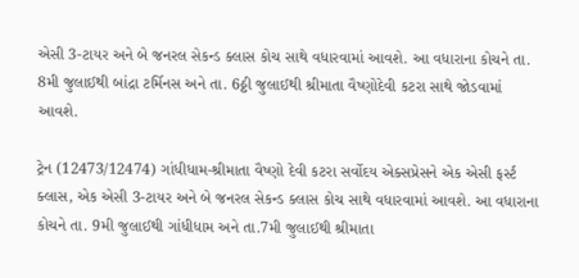એસી 3-ટાયર અને બે જનરલ સેકન્ડ ક્લાસ કોચ સાથે વધારવામાં આવશે. આ વધારાના કોચને તા. 8મી જુલાઈથી બાંદ્રા ટર્મિનસ અને તા. 6ઠ્ઠી જુલાઈથી શ્રીમાતા વૈષ્ણોદેવી કટરા સાથે જોડવામાં આવશે.

ટ્રેન (12473/12474) ગાંધીધામ-શ્રીમાતા વૈષ્ણો દેવી કટરા સર્વોદય એક્સપ્રેસને એક એસી ફર્સ્ટ ક્લાસ, એક એસી 3-ટાયર અને બે જનરલ સેકન્ડ ક્લાસ કોચ સાથે વધારવામાં આવશે. આ વધારાના કોચને તા. 9મી જુલાઈથી ગાંધીધામ અને તા.7મી જુલાઈથી શ્રીમાતા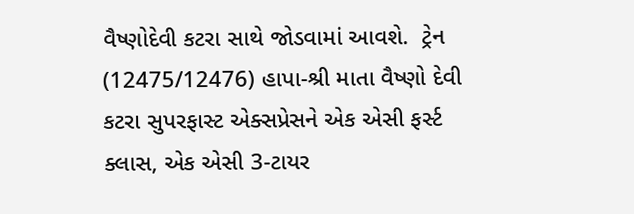વૈષ્ણોદેવી કટરા સાથે જોડવામાં આવશે.  ટ્રેન (12475/12476) હાપા-શ્રી માતા વૈષ્ણો દેવી કટરા સુપરફાસ્ટ એક્સપ્રેસને એક એસી ફર્સ્ટ ક્લાસ, એક એસી 3-ટાયર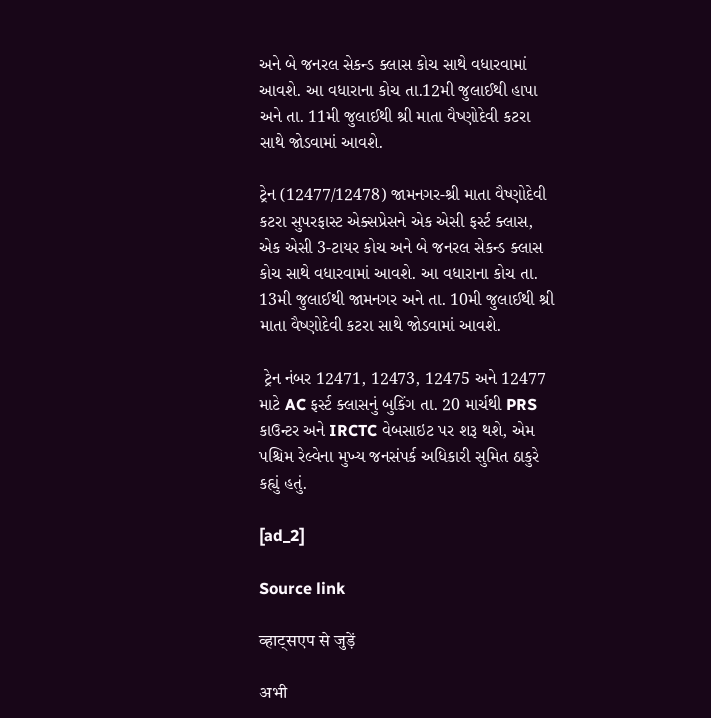અને બે જનરલ સેકન્ડ ક્લાસ કોચ સાથે વધારવામાં આવશે. આ વધારાના કોચ તા.12મી જુલાઈથી હાપા અને તા. 11મી જુલાઈથી શ્રી માતા વૈષ્ણોદેવી કટરા સાથે જોડવામાં આવશે.

ટ્રેન (12477/12478) જામનગર-શ્રી માતા વૈષ્ણોદેવી કટરા સુપરફાસ્ટ એક્સપ્રેસને એક એસી ફર્સ્ટ ક્લાસ, એક એસી 3-ટાયર કોચ અને બે જનરલ સેકન્ડ ક્લાસ કોચ સાથે વધારવામાં આવશે. આ વધારાના કોચ તા. 13મી જુલાઈથી જામનગર અને તા. 10મી જુલાઈથી શ્રી માતા વૈષ્ણોદેવી કટરા સાથે જોડવામાં આવશે.

 ટ્રેન નંબર 12471, 12473, 12475 અને 12477 માટે AC ફર્સ્ટ ક્લાસનું બુકિંગ તા. 20 માર્ચથી PRS કાઉન્ટર અને IRCTC વેબસાઇટ પર શરૂ થશે, એમ પશ્ચિમ રેલ્વેના મુખ્ય જનસંપર્ક અધિકારી સુમિત ઠાકુરે કહ્યું હતું.

[ad_2]

Source link

व्हाट्सएप से जुड़ें

अभी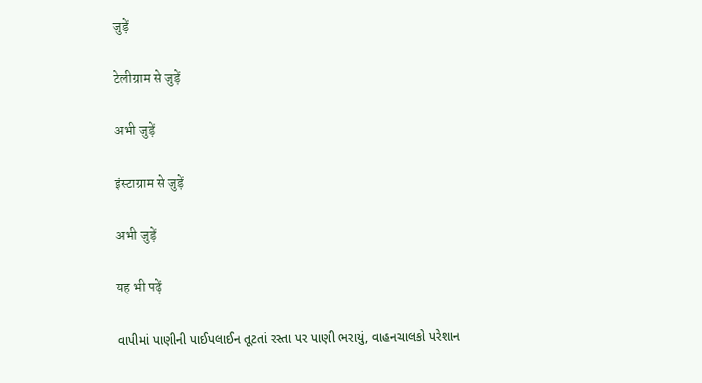जुड़ें

टेलीग्राम से जुड़ें

अभी जुड़ें

इंस्टाग्राम से जुड़ें

अभी जुड़ें

यह भी पढ़ें

વાપીમાં પાણીની પાઈપલાઈન તૂટતાં રસ્તા પર પાણી ભરાયું, વાહનચાલકો પરેશાન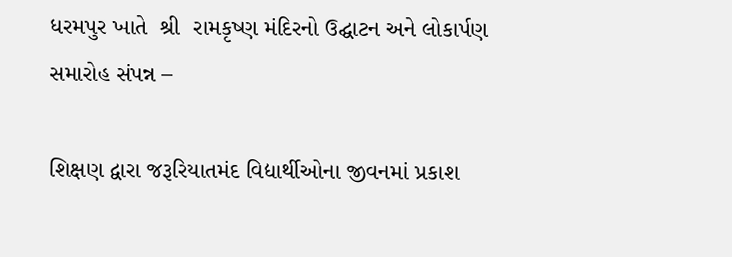ધરમપુર ખાતે  શ્રી  રામકૃષ્ણ મંદિરનો ઉદ્ઘાટન અને લોકાર્પણ સમારોહ સંપન્ન –

શિક્ષણ દ્વારા જરૂરિયાતમંદ વિદ્યાર્થીઓના જીવનમાં પ્રકાશ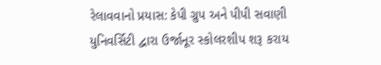રેલાવવાનો પ્રયાસ: કેપી ગ્રુપ અને પીપી સવાણી યુનિવર્સિટી દ્વારા ઉર્જાનૂર સ્કોલરશીપ શરૂ કરાય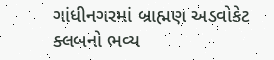ગાંધીનગરમાં બ્રાહ્મણ અડવોકેટ ક્લબનો ભવ્ય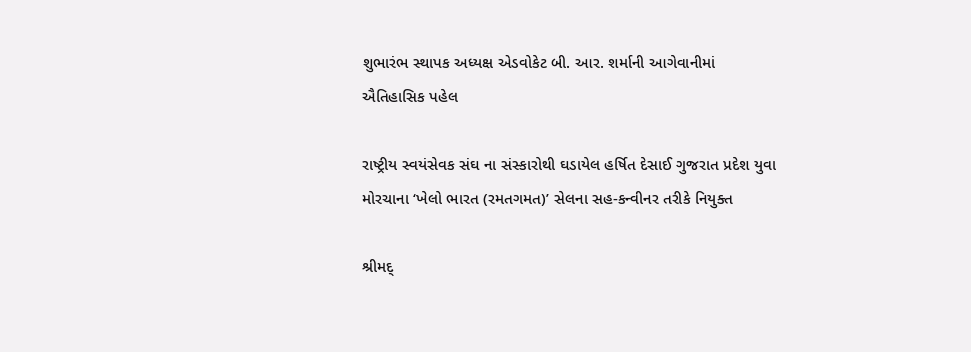શુભારંભ સ્થાપક અધ્યક્ષ એડવોકેટ બી. આર. શર્માની આગેવાનીમાં ઐતિહાસિક પહેલ

રાષ્ટ્રીય સ્વયંસેવક સંઘ ના સંસ્કારોથી ઘડાયેલ હર્ષિત દેસાઈ ગુજરાત પ્રદેશ યુવા મોરચાના ‘ખેલો ભારત (રમતગમત)’ સેલના સહ-કન્વીનર તરીકે નિયુક્ત

શ્રીમદ્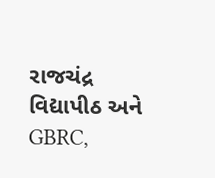રાજચંદ્ર વિદ્યાપીઠ અને GBRC,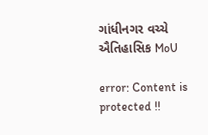ગાંધીનગર વચ્ચે ઐતિહાસિક MoU

error: Content is protected !!